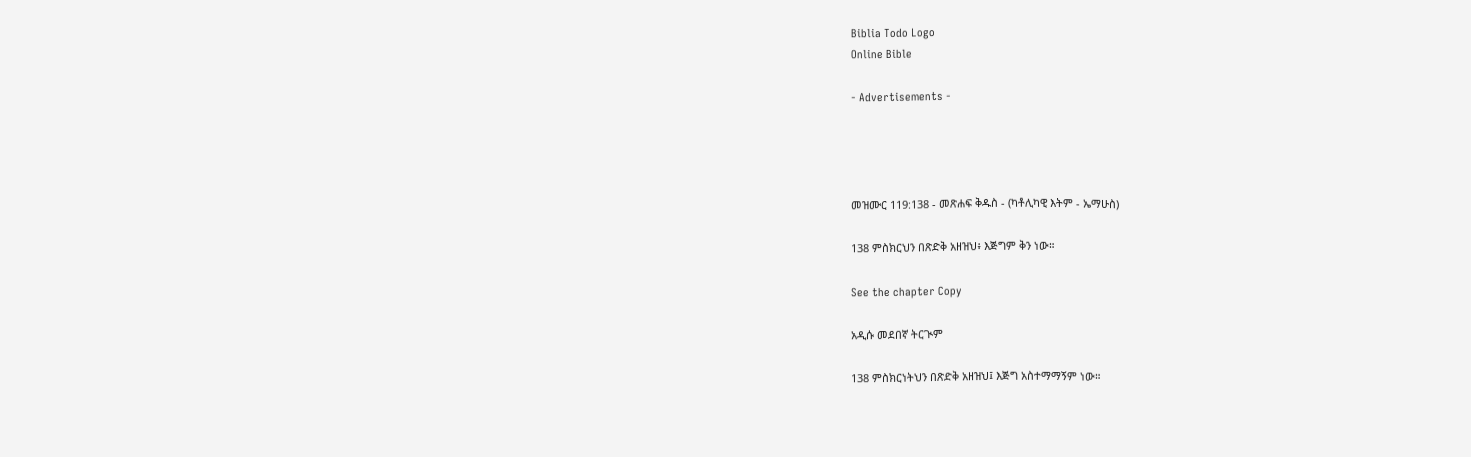Biblia Todo Logo
Online Bible

- Advertisements -




መዝሙር 119:138 - መጽሐፍ ቅዱስ - (ካቶሊካዊ እትም - ኤማሁስ)

138 ምስክርህን በጽድቅ አዘዝህ፥ እጅግም ቅን ነው።

See the chapter Copy

አዲሱ መደበኛ ትርጒም

138 ምስክርነትህን በጽድቅ አዘዝህ፤ እጅግ አስተማማኝም ነው።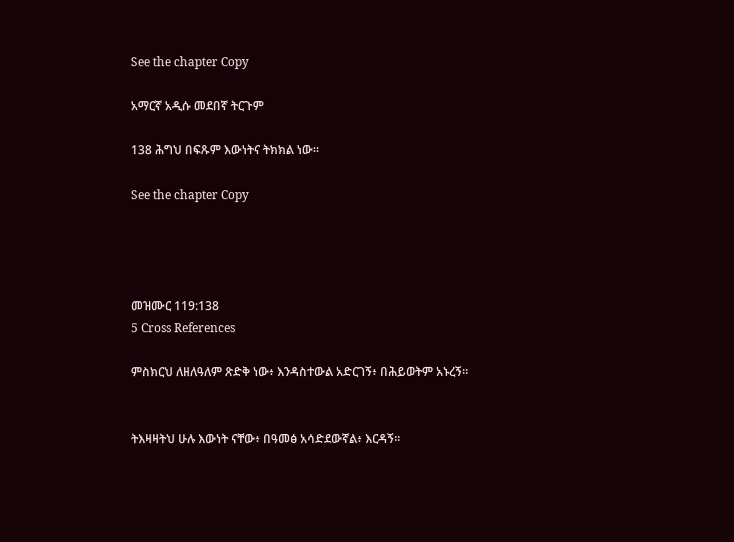See the chapter Copy

አማርኛ አዲሱ መደበኛ ትርጉም

138 ሕግህ በፍጹም እውነትና ትክክል ነው።

See the chapter Copy




መዝሙር 119:138
5 Cross References

ምስክርህ ለዘለዓለም ጽድቅ ነው፥ እንዳስተውል አድርገኝ፥ በሕይወትም አኑረኝ።


ትእዛዛትህ ሁሉ እውነት ናቸው፥ በዓመፅ አሳድደውኛል፥ እርዳኝ።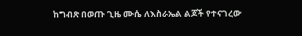ከግብጽ በወጡ ጊዜ ሙሴ ለእስራኤል ልጆች የተናገረው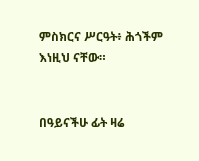ምስክርና ሥርዓት፥ ሕጎችም እነዚህ ናቸው።


በዓይናችሁ ፊት ዛሬ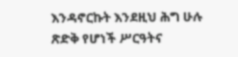እንዳኖርኩት እንደዚህ ሕግ ሁሉ ጽድቅ የሆነች ሥርዓትና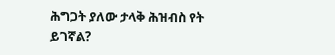ሕግጋት ያለው ታላቅ ሕዝብስ የት ይገኛል?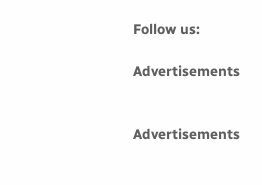Follow us:

Advertisements


Advertisements